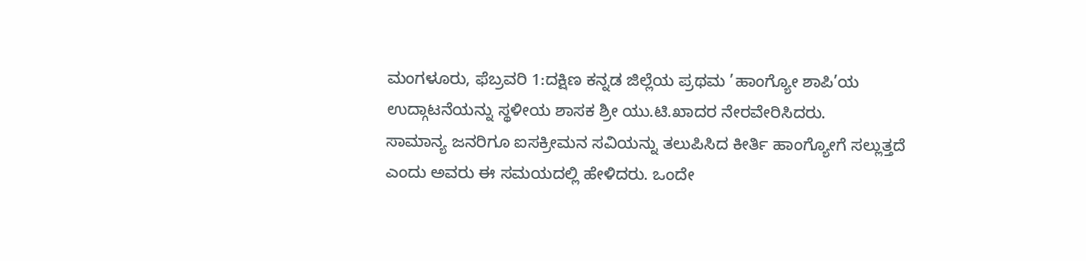ಮಂಗಳೂರು, ಫೆಬ್ರವರಿ 1:ದಕ್ಷಿಣ ಕನ್ನಡ ಜಿಲ್ಲೆಯ ಪ್ರಥಮ ’ಹಾಂಗ್ಯೋ ಶಾಪಿ’ಯ ಉದ್ಗಾಟನೆಯನ್ನು ಸ್ಥಳೀಯ ಶಾಸಕ ಶ್ರೀ ಯು.ಟಿ.ಖಾದರ ನೇರವೇರಿಸಿದರು.
ಸಾಮಾನ್ಯ ಜನರಿಗೂ ಐಸಕ್ರೀಮನ ಸವಿಯನ್ನು ತಲುಪಿಸಿದ ಕೀರ್ತಿ ಹಾಂಗ್ಯೋಗೆ ಸಲ್ಲುತ್ತದೆ ಎಂದು ಅವರು ಈ ಸಮಯದಲ್ಲಿ ಹೇಳಿದರು. ಒಂದೇ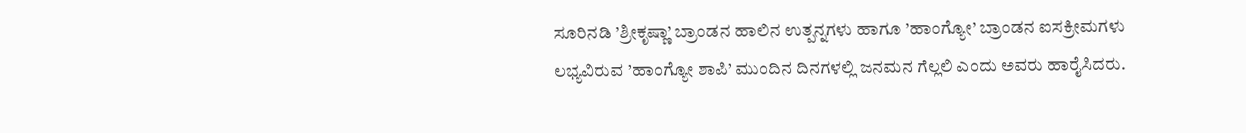ಸೂರಿನಡಿ ’ಶ್ರೀಕೃಷ್ಣಾ’ ಬ್ರಾಂಡನ ಹಾಲಿನ ಉತ್ಪನ್ನಗಳು ಹಾಗೂ ’ಹಾಂಗ್ಯೋ’ ಬ್ರಾಂಡನ ಐಸಕ್ರೀಮಗಳು ಲಭ್ಯವಿರುವ ’ಹಾಂಗ್ಯೋ ಶಾಪಿ’ ಮುಂದಿನ ದಿನಗಳಲ್ಲಿ ಜನಮನ ಗೆಲ್ಲಲಿ ಎಂದು ಅವರು ಹಾರೈಸಿದರು.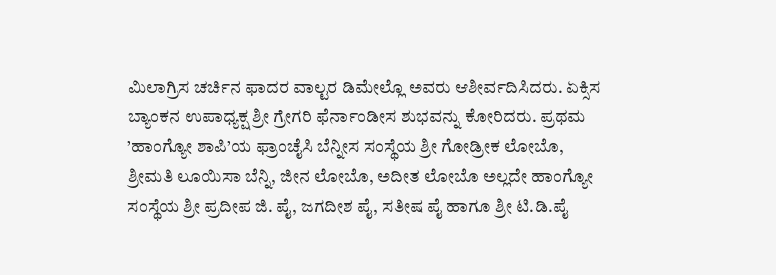ಮಿಲಾಗ್ರಿಸ ಚರ್ಚಿನ ಫಾದರ ವಾಲ್ಟರ ಡಿಮೇಲ್ಲೊ ಅವರು ಆಶೀರ್ವದಿಸಿದರು. ಏಕ್ಸಿಸ ಬ್ಯಾಂಕನ ಉಪಾಧ್ಯಕ್ಷ ಶ್ರೀ ಗ್ರೇಗರಿ ಫೆರ್ನಾಂಡೀಸ ಶುಭವನ್ನು ಕೋರಿದರು. ಪ್ರಥಮ ’ಹಾಂಗ್ಯೋ ಶಾಪಿ’ಯ ಫ್ರಾಂಚೈಸಿ ಬೆನ್ನೀಸ ಸಂಸ್ಥೆಯ ಶ್ರೀ ಗೋಡ್ರೀಕ ಲೋಬೊ, ಶ್ರೀಮತಿ ಲೂಯಿಸಾ ಬೆನ್ನಿ, ಜೀನ ಲೋಬೊ, ಅದೀತ ಲೋಬೊ ಅಲ್ಲದೇ ಹಾಂಗ್ಯೋ ಸಂಸ್ಥೆಯ ಶ್ರೀ ಪ್ರದೀಪ ಜಿ. ಪೈ, ಜಗದೀಶ ಪೈ, ಸತೀಷ ಪೈ ಹಾಗೂ ಶ್ರೀ ಟಿ.ಡಿ.ಪೈ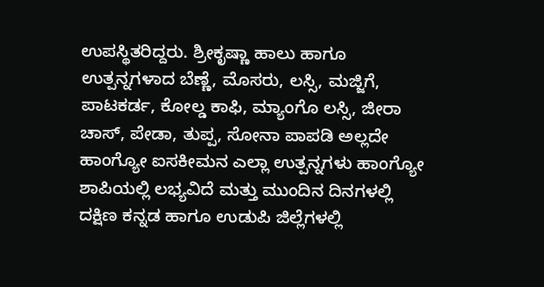ಉಪಸ್ಥಿತರಿದ್ದರು. ಶ್ರೀಕೃಷ್ಣಾ ಹಾಲು ಹಾಗೂ ಉತ್ಪನ್ನಗಳಾದ ಬೆಣ್ಣೆ, ಮೊಸರು, ಲಸ್ಸಿ, ಮಜ್ಜಿಗೆ, ಪಾಟಕರ್ಡ, ಕೋಲ್ಡ ಕಾಫಿ, ಮ್ಯಾಂಗೊ ಲಸ್ಸಿ, ಜೀರಾ ಚಾಸ್, ಪೇಡಾ, ತುಪ್ಪ, ಸೋನಾ ಪಾಪಡಿ ಅಲ್ಲದೇ ಹಾಂಗ್ಯೋ ಐಸಕೀಮನ ಎಲ್ಲಾ ಉತ್ಪನ್ನಗಳು ಹಾಂಗ್ಯೋ ಶಾಪಿಯಲ್ಲಿ ಲಭ್ಯವಿದೆ ಮತ್ತು ಮುಂದಿನ ದಿನಗಳಲ್ಲಿ ದಕ್ಷಿಣ ಕನ್ನಡ ಹಾಗೂ ಉಡುಪಿ ಜಿಲ್ಲೆಗಳಲ್ಲಿ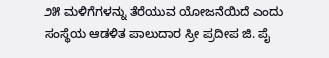೨೫ ಮಳಿಗೆಗಳನ್ನು ತೆರೆಯುವ ಯೋಜನೆಯಿದೆ ಎಂದು ಸಂಸ್ಥೆಯ ಆಡಳಿತ ಪಾಲುದಾರ ಸ್ರೀ ಪ್ರದೀಪ ಜಿ. ಪೈ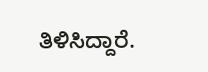ತಿಳಿಸಿದ್ದಾರೆ.